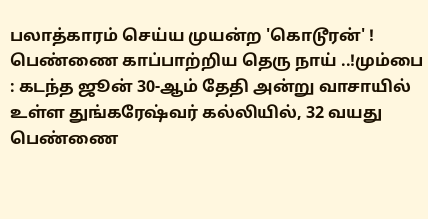பலாத்காரம் செய்ய முயன்ற 'கொடூரன்' ! பெண்ணை காப்பாற்றிய தெரு நாய் ..!மும்பை : கடந்த ஜூன் 30-ஆம் தேதி அன்று வாசாயில் உள்ள துங்கரேஷ்வர் கல்லியில், 32 வயது பெண்ணை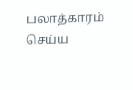பலாத்காரம் செய்ய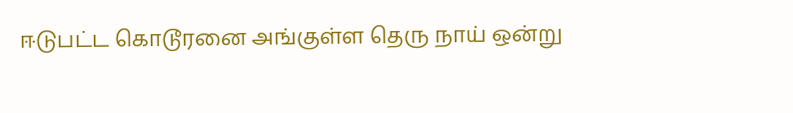ஈடுபட்ட கொடூரனை அங்குள்ள தெரு நாய் ஒன்று